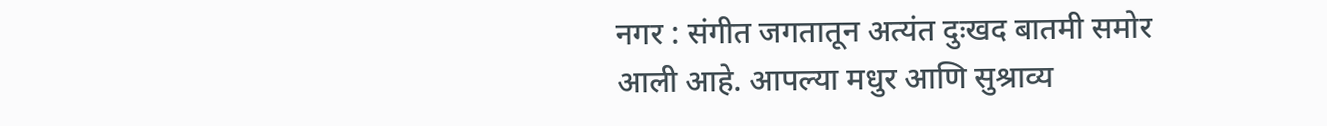नगर : संगीत जगतातून अत्यंत दुःखद बातमी समोर आली आहे. आपल्या मधुर आणि सुश्राव्य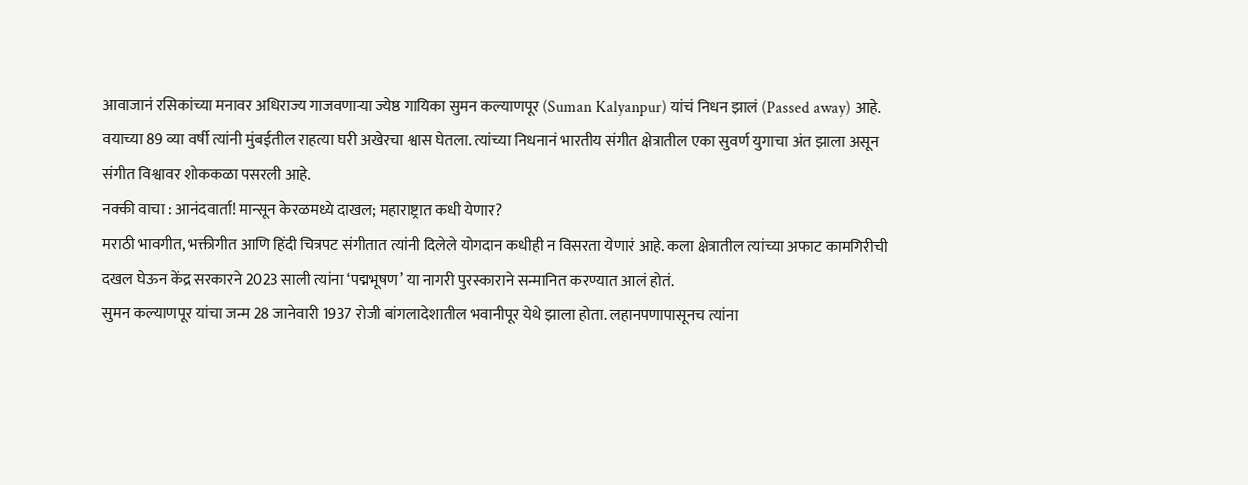आवाजानं रसिकांच्या मनावर अधिराज्य गाजवणाऱ्या ज्येष्ठ गायिका सुमन कल्याणपूर (Suman Kalyanpur) यांचं निधन झालं (Passed away) आहे. वयाच्या 89 व्या वर्षी त्यांनी मुंबईतील राहत्या घरी अखेरचा श्वास घेतला. त्यांच्या निधनानं भारतीय संगीत क्षेत्रातील एका सुवर्ण युगाचा अंत झाला असून संगीत विश्वावर शोककळा पसरली आहे.
नक्की वाचा : आनंदवार्ता! मान्सून केरळमध्ये दाखल; महाराष्ट्रात कधी येणार?
मराठी भावगीत, भक्तीगीत आणि हिंदी चित्रपट संगीतात त्यांनी दिलेले योगदान कधीही न विसरता येणारं आहे. कला क्षेत्रातील त्यांच्या अफाट कामगिरीची दखल घेऊन केंद्र सरकारने 2023 साली त्यांना ‘पद्मभूषण’ या नागरी पुरस्काराने सन्मानित करण्यात आलं होतं.
सुमन कल्याणपूर यांचा जन्म 28 जानेवारी 1937 रोजी बांगलादेशातील भवानीपूर येथे झाला होता. लहानपणापासूनच त्यांना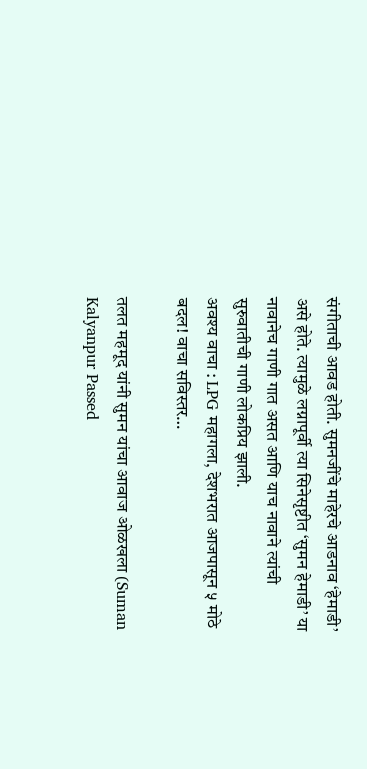संगीताची आवड होती. सुमनजींचे माहेरचे आडनाव ‘हेमाडी’ असे होते. त्यामुळे लग्नापूर्वी त्या सिनेसृष्टीत ‘सुमन हेमाडी’ या नावानेच गाणी गात असत आणि याच नावाने त्यांची सुरुवातीची गाणी लोकप्रिय झाली.
अवश्य वाचा : LPG महागला, देशभरात आजपासून ५ मोठे बदल! वाचा सविस्तर…

तलत महमूद यांनी सुमन यांचा आवाज ओळखला (Suman Kalyanpur Passed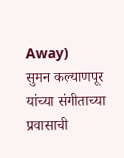Away)
सुमन कल्याणपूर यांच्या संगीताच्या प्रवासाची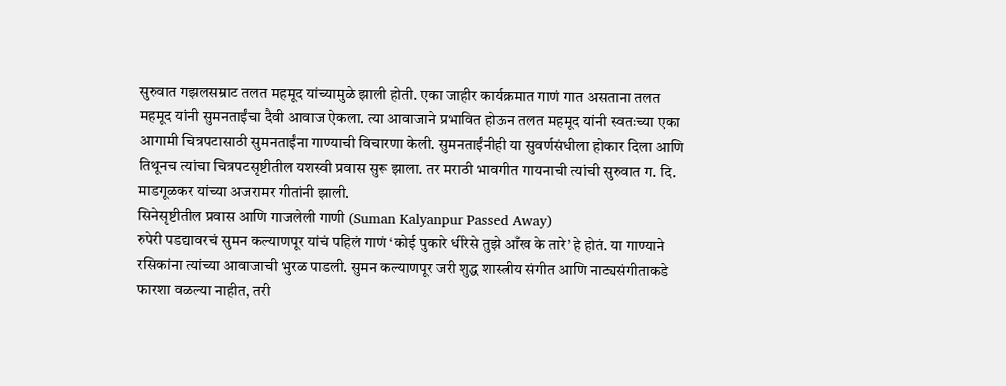सुरुवात गझलसम्राट तलत महमूद यांच्यामुळे झाली होती. एका जाहीर कार्यक्रमात गाणं गात असताना तलत महमूद यांनी सुमनताईंचा दैवी आवाज ऐकला. त्या आवाजाने प्रभावित होऊन तलत महमूद यांनी स्वतःच्या एका आगामी चित्रपटासाठी सुमनताईंना गाण्याची विचारणा केली. सुमनताईंनीही या सुवर्णसंधीला होकार दिला आणि तिथूनच त्यांचा चित्रपटसृष्टीतील यशस्वी प्रवास सुरू झाला. तर मराठी भावगीत गायनाची त्यांची सुरुवात ग. दि. माडगूळकर यांच्या अजरामर गीतांनी झाली.
सिनेसृष्टीतील प्रवास आणि गाजलेली गाणी (Suman Kalyanpur Passed Away)
रुपेरी पडद्यावरचं सुमन कल्याणपूर यांचं पहिलं गाणं ‘कोई पुकारे धीरेसे तुझे आँख के तारे’ हे होतं. या गाण्याने रसिकांना त्यांच्या आवाजाची भुरळ पाडली. सुमन कल्याणपूर जरी शुद्ध शास्त्रीय संगीत आणि नाट्यसंगीताकडे फारशा वळल्या नाहीत, तरी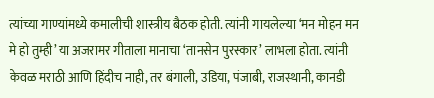त्यांच्या गाण्यांमध्ये कमालीची शास्त्रीय बैठक होती. त्यांनी गायलेल्या ‘मन मोहन मन मे हो तुम्ही’ या अजरामर गीताला मानाचा ‘तानसेन पुरस्कार’ लाभला होता. त्यांनी केवळ मराठी आणि हिंदीच नाही, तर बंगाली, उडिया, पंजाबी, राजस्थानी, कानडी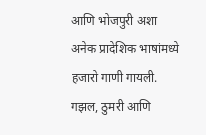आणि भोजपुरी अशा अनेक प्रादेशिक भाषांमध्ये हजारो गाणी गायली. गझल, ठुमरी आणि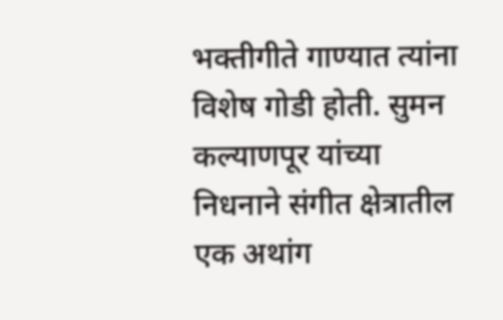भक्तीगीते गाण्यात त्यांना विशेष गोडी होती. सुमन कल्याणपूर यांच्या निधनाने संगीत क्षेत्रातील एक अथांग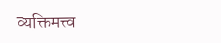व्यक्तिमत्त्व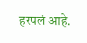हरपलं आहे.